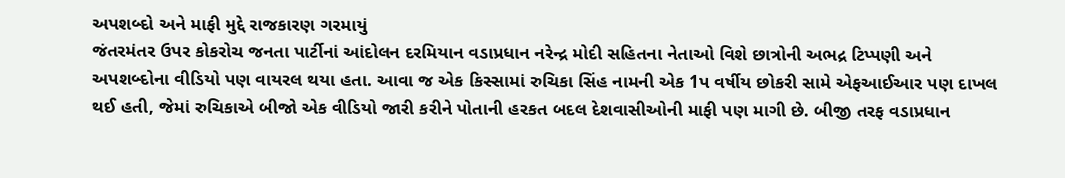અપશબ્દો અને માફી મુદ્દે રાજકારણ ગરમાયું
જંતરમંતર ઉપર કોકરોચ જનતા પાર્ટીનાં આંદોલન દરમિયાન વડાપ્રધાન નરેન્દ્ર મોદી સહિતના નેતાઓ વિશે છાત્રોની અભદ્ર ટિપ્પણી અને અપશબ્દોના વીડિયો પણ વાયરલ થયા હતા. આવા જ એક કિસ્સામાં રુચિકા સિંહ નામની એક 1પ વર્ષીય છોકરી સામે એફઆઈઆર પણ દાખલ થઈ હતી, જેમાં રુચિકાએ બીજો એક વીડિયો જારી કરીને પોતાની હરકત બદલ દેશવાસીઓની માફી પણ માગી છે. બીજી તરફ વડાપ્રધાન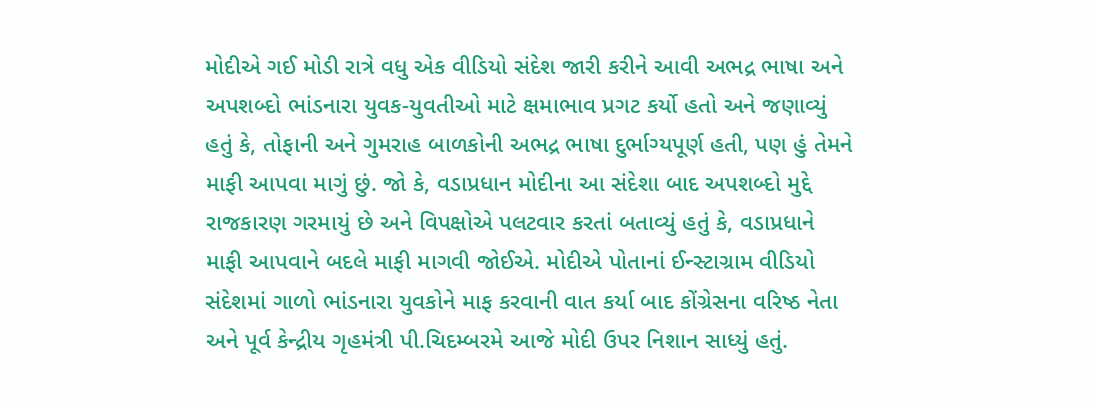મોદીએ ગઈ મોડી રાત્રે વધુ એક વીડિયો સંદેશ જારી કરીને આવી અભદ્ર ભાષા અને અપશબ્દો ભાંડનારા યુવક-યુવતીઓ માટે ક્ષમાભાવ પ્રગટ કર્યો હતો અને જણાવ્યું હતું કે, તોફાની અને ગુમરાહ બાળકોની અભદ્ર ભાષા દુર્ભાગ્યપૂર્ણ હતી, પણ હું તેમને માફી આપવા માગું છું. જો કે, વડાપ્રધાન મોદીના આ સંદેશા બાદ અપશબ્દો મુદ્દે રાજકારણ ગરમાયું છે અને વિપક્ષોએ પલટવાર કરતાં બતાવ્યું હતું કે, વડાપ્રધાને માફી આપવાને બદલે માફી માગવી જોઈએ. મોદીએ પોતાનાં ઈન્સ્ટાગ્રામ વીડિયો સંદેશમાં ગાળો ભાંડનારા યુવકોને માફ કરવાની વાત કર્યા બાદ કોંગ્રેસના વરિષ્ઠ નેતા અને પૂર્વ કેન્દ્રીય ગૃહમંત્રી પી.ચિદમ્બરમે આજે મોદી ઉપર નિશાન સાધ્યું હતું.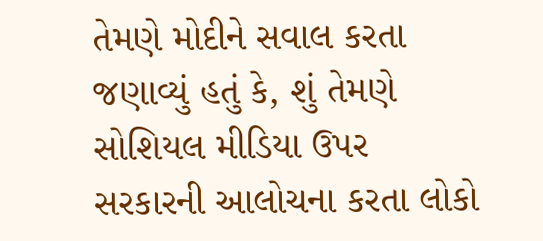તેમણે મોદીને સવાલ કરતા જણાવ્યું હતું કે, શું તેમણે સોશિયલ મીડિયા ઉપર સરકારની આલોચના કરતા લોકો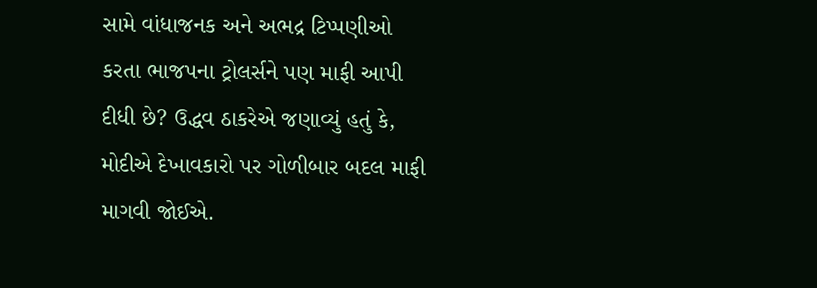સામે વાંધાજનક અને અભદ્ર ટિપ્પણીઓ કરતા ભાજપના ટ્રોલર્સને પણ માફી આપી દીધી છે? ઉદ્ધવ ઠાકરેએ જણાવ્યું હતું કે, મોદીએ દેખાવકારો પર ગોળીબાર બદલ માફી માગવી જોઈએ.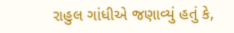રાહુલ ગાંધીએ જણાવ્યું હતું કે,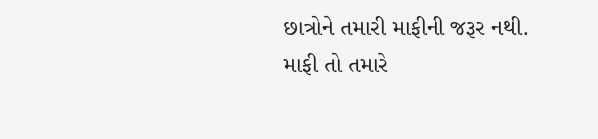છાત્રોને તમારી માફીની જરૂર નથી. માફી તો તમારે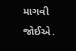માગવી જોઈએ.